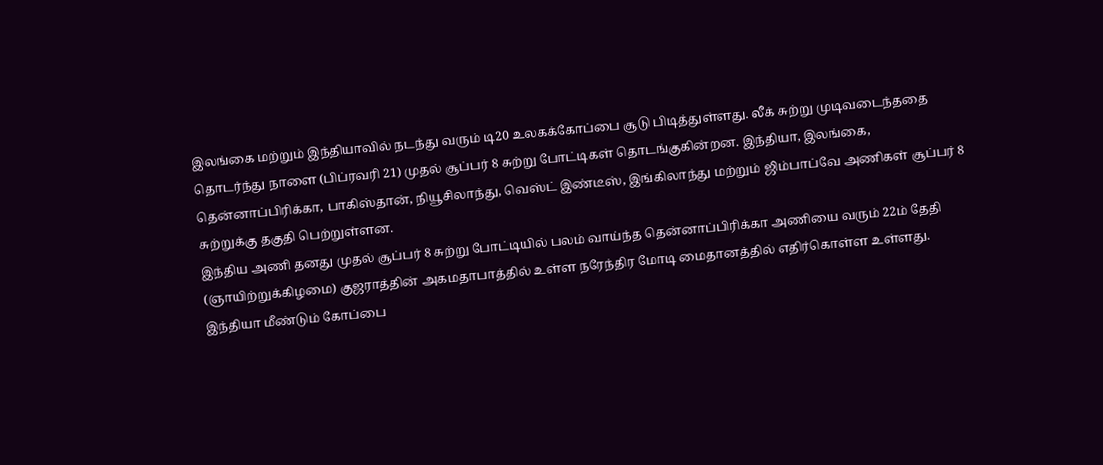இலங்கை மற்றும் இந்தியாவில் நடந்து வரும் டி20 உலகக்கோப்பை சூடு பிடித்துள்ளது. லீக் சுற்று முடிவடைந்ததை தொடர்ந்து நாளை (பிப்ரவரி 21) முதல் சூப்பர் 8 சுற்று போட்டிகள் தொடங்குகின்றன. இந்தியா, இலங்கை, தென்னாப்பிரிக்கா, பாகிஸ்தான், நியூசிலாந்து, வெஸ்ட் இண்டீஸ், இங்கிலாந்து மற்றும் ஜிம்பாப்வே அணிகள் சூப்பர் 8 சுற்றுக்கு தகுதி பெற்றுள்ளன.
இந்திய அணி தனது முதல் சூப்பர் 8 சுற்று போட்டியில் பலம் வாய்ந்த தென்னாப்பிரிக்கா அணியை வரும் 22ம் தேதி (ஞாயிற்றுக்கிழமை) குஜராத்தின் அகமதாபாத்தில் உள்ள நரேந்திர மோடி மைதானத்தில் எதிர்கொள்ள உள்ளது.
இந்தியா மீண்டும் கோப்பை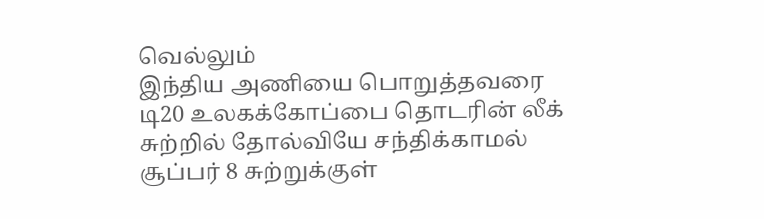வெல்லும்
இந்திய அணியை பொறுத்தவரை டி20 உலகக்கோப்பை தொடரின் லீக் சுற்றில் தோல்வியே சந்திக்காமல் சூப்பர் 8 சுற்றுக்குள்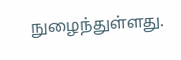நுழைந்துள்ளது.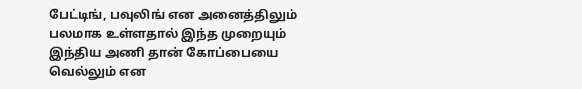பேட்டிங், பவுலிங் என அனைத்திலும் பலமாக உள்ளதால் இந்த முறையும் இந்திய அணி தான் கோப்பையை வெல்லும் என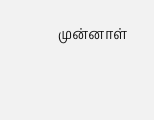முன்னாள்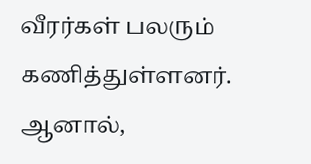வீரர்கள் பலரும் கணித்துள்ளனர். ஆனால்,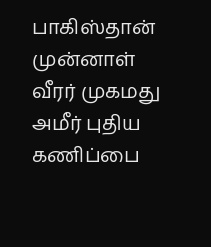பாகிஸ்தான் முன்னாள் வீரர் முகமது அமீர் புதிய கணிப்பை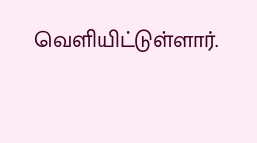வெளியிட்டுள்ளார்.